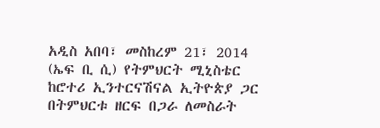አዲስ አበባ፣ መስከረም 21፣ 2014 (ኤፍ ቢ ሲ) የትምህርት ሚኒስቴር ከሮተሪ ኢንተርናሽናል ኢትዮጵያ ጋር በትምህርቱ ዘርፍ በጋራ ለመስራት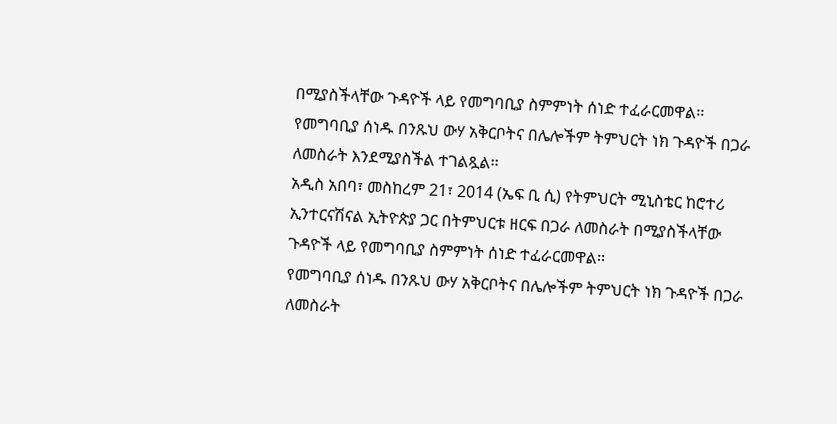በሚያስችላቸው ጉዳዮች ላይ የመግባቢያ ስምምነት ሰነድ ተፈራርመዋል፡፡
የመግባቢያ ሰነዱ በንጹህ ውሃ አቅርቦትና በሌሎችም ትምህርት ነክ ጉዳዮች በጋራ ለመስራት እንደሚያስችል ተገልጿል፡፡
አዲስ አበባ፣ መስከረም 21፣ 2014 (ኤፍ ቢ ሲ) የትምህርት ሚኒስቴር ከሮተሪ ኢንተርናሽናል ኢትዮጵያ ጋር በትምህርቱ ዘርፍ በጋራ ለመስራት በሚያስችላቸው ጉዳዮች ላይ የመግባቢያ ስምምነት ሰነድ ተፈራርመዋል፡፡
የመግባቢያ ሰነዱ በንጹህ ውሃ አቅርቦትና በሌሎችም ትምህርት ነክ ጉዳዮች በጋራ ለመስራት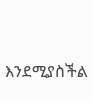እንደሚያስችል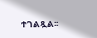ተገልጿል፡፡